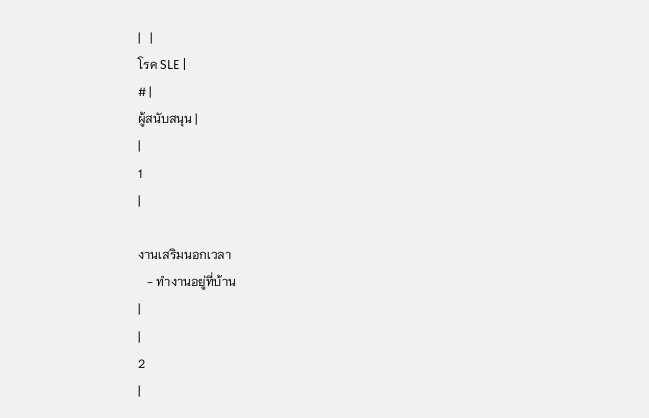|   |
โรค SLE |
# |
ผู้สนับสนุน |
|
1
|

งานเสริมนอกเวลา
   - ทำงานอยู่ที่บ้าน
|
|
2
|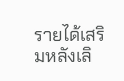รายได้เสริมหลังเลิ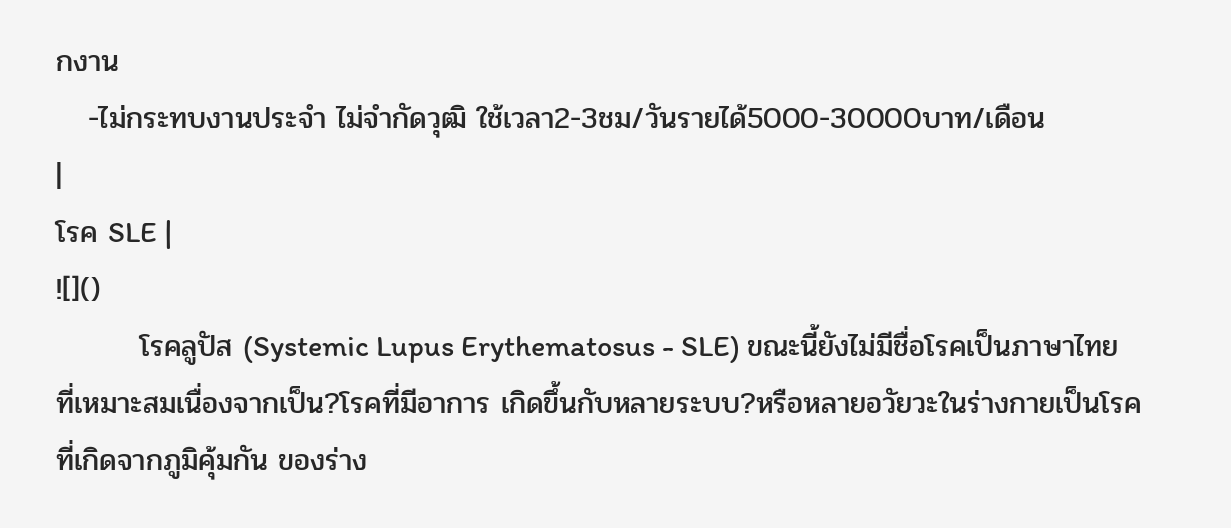กงาน
   -ไม่กระทบงานประจำ ไม่จำกัดวุฒิ ใช้เวลา2-3ชม/วันรายได้5000-30000บาท/เดือน
|
โรค SLE |
![]()
        โรคลูปัส (Systemic Lupus Erythematosus - SLE) ขณะนี้ยังไม่มีชื่อโรคเป็นภาษาไทยที่เหมาะสมเนื่องจากเป็น?โรคที่มีอาการ เกิดขึ้นกับหลายระบบ?หรือหลายอวัยวะในร่างกายเป็นโรคที่เกิดจากภูมิคุ้มกัน ของร่าง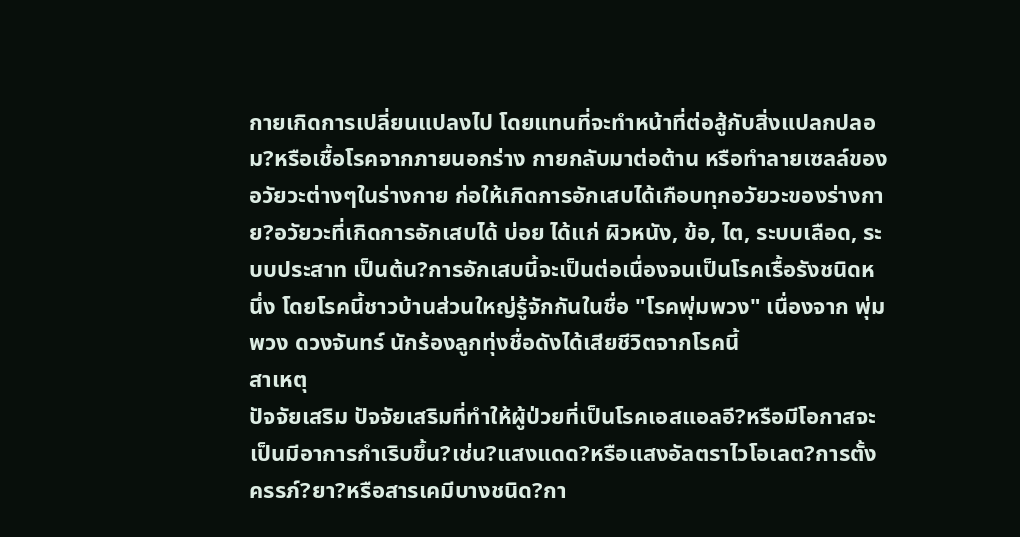กายเกิดการเปลี่ยนแปลงไป โดยแทนที่จะทำหน้าที่ต่อสู้กับสิ่งแปลกปลอม?หรือเชื้อโรคจากภายนอกร่าง กายกลับมาต่อต้าน หรือทำลายเซลล์ของอวัยวะต่างๆในร่างกาย ก่อให้เกิดการอักเสบได้เกือบทุกอวัยวะของร่างกาย?อวัยวะที่เกิดการอักเสบได้ บ่อย ได้แก่ ผิวหนัง, ข้อ, ไต, ระบบเลือด, ระบบประสาท เป็นต้น?การอักเสบนี้จะเป็นต่อเนื่องจนเป็นโรคเรื้อรังชนิดหนึ่ง โดยโรคนี้ชาวบ้านส่วนใหญ่รู้จักกันในชื่อ "โรคพุ่มพวง" เนื่องจาก พุ่มพวง ดวงจันทร์ นักร้องลูกทุ่งชื่อดังได้เสียชีวิตจากโรคนี้
สาเหตุ
ปัจจัยเสริม ปัจจัยเสริมที่ทำให้ผู้ป่วยที่เป็นโรคเอสแอลอี?หรือมีโอกาสจะเป็นมีอาการกำเริบขึ้น?เช่น?แสงแดด?หรือแสงอัลตราไวโอเลต?การตั้งครรภ์?ยา?หรือสารเคมีบางชนิด?กา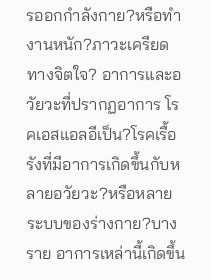รออกกำลังกาย?หรือทำงานหนัก?ภาวะเครียดทางจิตใจ? อาการและอวัยวะที่ปรากฏอาการ โรคเอสแอลอีเป็น?โรคเรื้อรังที่มีอาการเกิดขึ้นกับหลายอวัยวะ?หรือหลาย ระบบของร่างกาย?บางราย อาการเหล่านี้เกิดขึ้น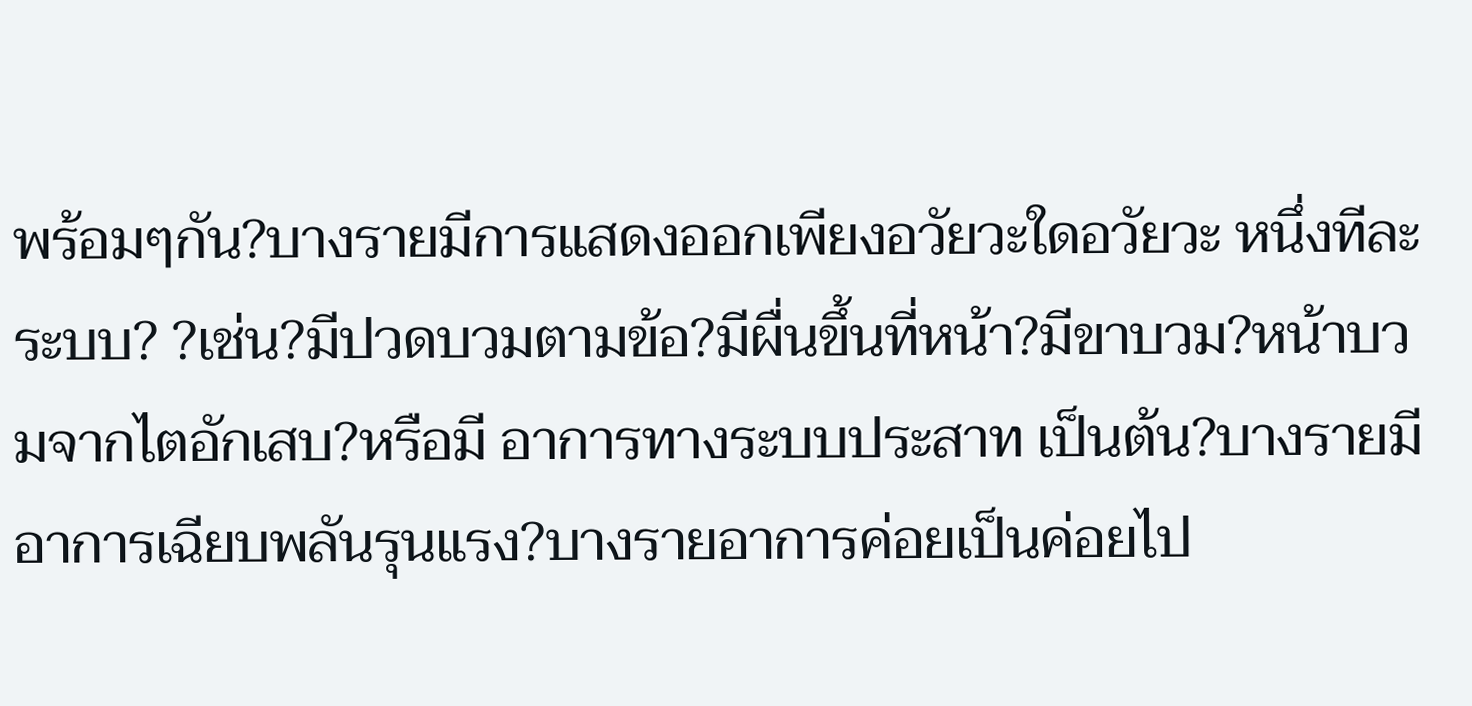พร้อมๆกัน?บางรายมีการแสดงออกเพียงอวัยวะใดอวัยวะ หนึ่งทีละระบบ? ?เช่น?มีปวดบวมตามข้อ?มีผื่นขึ้นที่หน้า?มีขาบวม?หน้าบวมจากไตอักเสบ?หรือมี อาการทางระบบประสาท เป็นต้น?บางรายมีอาการเฉียบพลันรุนแรง?บางรายอาการค่อยเป็นค่อยไป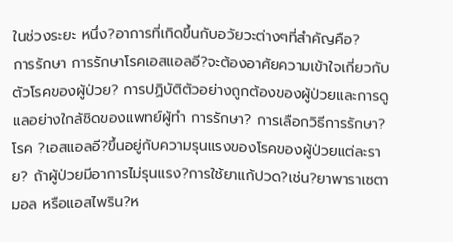ในช่วงระยะ หนึ่ง?อาการที่เกิดขึ้นกับอวัยวะต่างๆที่สำคัญคือ?
การรักษา การรักษาโรคเอสแอลอี?จะต้องอาศัยความเข้าใจเกี่ยวกับตัวโรคของผู้ป่วย? การปฏิบัติตัวอย่างถูกต้องของผู้ป่วยและการดูแลอย่างใกล้ชิดของแพทย์ผู้ทำ การรักษา? การเลือกวิธีการรักษา?โรค ?เอสแอลอี?ขึ้นอยู่กับความรุนแรงของโรคของผู้ป่วยแต่ละราย? ถ้าผู้ป่วยมีอาการไม่รุนแรง?การใช้ยาแก้ปวด?เช่น?ยาพาราเซตามอล หรือแอสไพริน?ห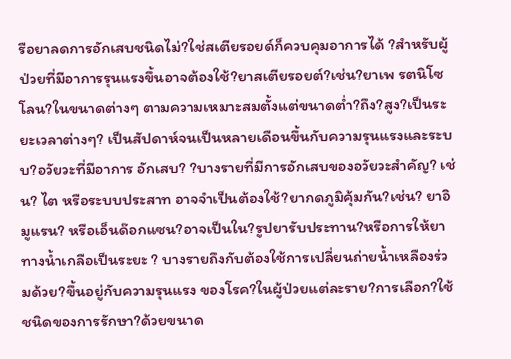รือยาลดการอักเสบชนิดไม่?ใช่สเตียรอยด์ก็ควบคุมอาการได้ ?สำหรับผู้ป่วยที่มีอาการรุนแรงขึ้นอาจต้องใช้?ยาสเตียรอยต์?เช่น?ยาเพ รตนิโซโลน?ในขนาดต่างๆ ตามความเหมาะสมตั้งแต่ขนาดต่ำ?ถึง?สูง?เป็นระยะเวลาต่างๆ? เป็นสัปดาห์จนเป็นหลายเดือนขึ้นกับความรุนแรงและระบบ?อวัยวะที่มีอาการ อักเสบ? ?บางรายที่มีการอักเสบของอวัยวะสำคัญ? เช่น? ไต หรือระบบประสาท อาจจำเป็นต้องใช้?ยากดภูมิคุ้มกัน?เช่น? ยาอิมูแรน? หรือเอ็นด๊อกแซน?อาจเป็นใน?รูปยารับประทาน?หรือการให้ยาทางน้ำเกลือเป็นระยะ ? บางรายถึงกับต้องใช้การเปลี่ยนถ่ายน้ำเหลืองร่วมด้วย?ขึ้นอยู่กับความรุนแรง ของโรค?ในผู้ป่วยแต่ละราย?การเลือก?ใช้ชนิดของการรักษา?ด้วยขนาด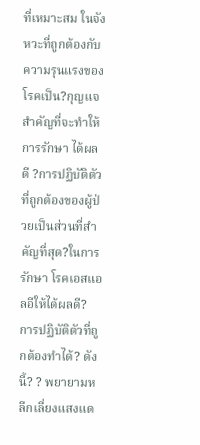ที่เหมาะสม ในจังหวะที่ถูกต้องกับความรุนแรงของโรคเป็น?กุญแจสำคัญที่จะทำให้การรักษา ได้ผลดี ?การปฏิบัติตัวที่ถูกต้องของผู้ป่วยเป็นส่วนที่สำคัญที่สุด?ในการรักษา โรคเอสแอลอีให้ได้ผลดี? การปฏิบัติตัวที่ถูกต้องทำได้? ดังนี้? ? พยายามหลีกเลี่ยงแสงแด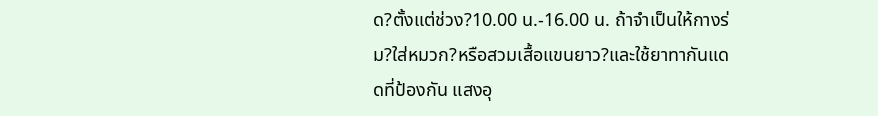ด?ตั้งแต่ช่วง?10.00 น.-16.00 น. ถ้าจำเป็นให้กางร่ม?ใส่หมวก?หรือสวมเสื้อแขนยาว?และใช้ยาทากันแดดที่ป้องกัน แสงอุ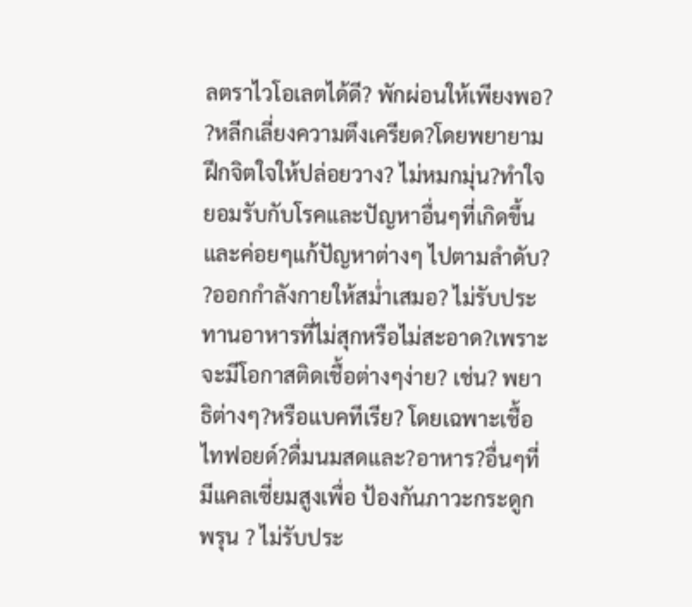ลตราไวโอเลตได้ดี? พักผ่อนให้เพียงพอ? ?หลีกเลี่ยงความตึงเครียด?โดยพยายามฝึกจิตใจให้ปล่อยวาง? ไม่หมกมุ่น?ทำใจยอมรับกับโรคและปัญหาอื่นๆที่เกิดขึ้นและค่อยๆแก้ปัญหาต่างๆ ไปตามลำดับ? ?ออกกำลังกายให้สม่ำเสมอ? ไม่รับประทานอาหารที่ไม่สุกหรือไม่สะอาด?เพราะจะมีโอกาสติดเชื้อต่างๆง่าย? เช่น? พยาธิต่างๆ?หรือแบคทีเรีย? โดยเฉพาะเชื้อไทฟอยด์?ดื่มนมสดและ?อาหาร?อื่นๆที่มีแคลเซี่ยมสูงเพื่อ ป้องกันภาวะกระดูกพรุน ? ไม่รับประ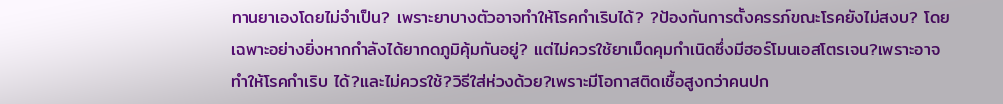ทานยาเองโดยไม่จำเป็น? เพราะยาบางตัวอาจทำให้โรคกำเริบได้? ?ป้องกันการตั้งครรภ์ขณะโรคยังไม่สงบ? โดยเฉพาะอย่างยิ่งหากกำลังได้ยากดภูมิคุ้มกันอยู่? แต่ไม่ควรใช้ยาเม็ดคุมกำเนิดซึ่งมีฮอร์โมนเอสโตรเจน?เพราะอาจทำให้โรคกำเริบ ได้?และไม่ควรใช้?วิธีใส่ห่วงด้วย?เพราะมีโอกาสติดเชื้อสูงกว่าคนปก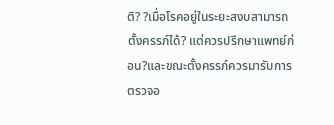ติ? ?เมื่อโรคอยู่ในระยะสงบสามารถตั้งครรภ์ได้? แต่ควรปรึกษาแพทย์ก่อน?และขณะตั้งครรภ์ควรมารับการตรวจอ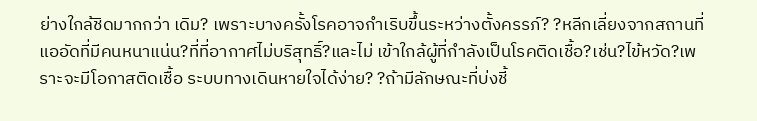ย่างใกล้ชิดมากกว่า เดิม? เพราะบางครั้งโรคอาจกำเริบขึ้นระหว่างตั้งครรภ์? ?หลีกเลี่ยงจากสถานที่แออัดที่มีคนหนาแน่น?ที่ที่อากาศไม่บริสุทธิ์?และไม่ เข้าใกล้ผู้ที่กำลังเป็นโรคติดเชื้อ?เช่น?ไข้หวัด?เพราะจะมีโอกาสติดเชื้อ ระบบทางเดินหายใจได้ง่าย? ?ถ้ามีลักษณะที่บ่งชี้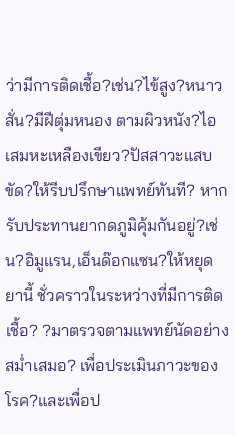ว่ามีการติดเชื้อ?เช่น?ไข้สูง?หนาวสั่น?มีฝีตุ่มหนอง ตามผิวหนัง?ไอเสมหะเหลืองเขียว?ปัสสาวะแสบขัด?ให้รีบปรึกษาแพทย์ทันที? หากรับประทานยากดภูมิคุ้มกันอยู่?เช่น?อิมูแรน,เอ็นด๊อกแซน?ให้หยุดยานี้ ชั่วคราวในระหว่างที่มีการติดเชื้อ? ?มาตรวจตามแพทย์นัดอย่างสม่ำเสมอ? เพื่อประเมินภาวะของโรค?และเพื่อป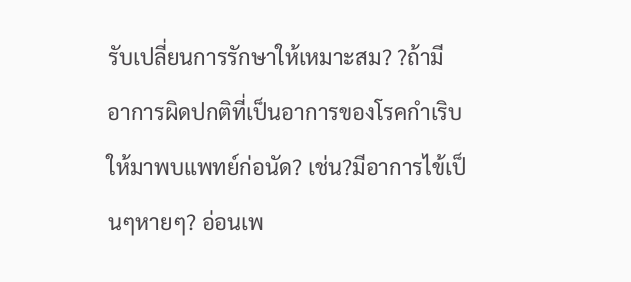รับเปลี่ยนการรักษาให้เหมาะสม? ?ถ้ามีอาการผิดปกติที่เป็นอาการของโรคกำเริบให้มาพบแพทย์ก่อนัด? เช่น?มีอาการไข้เป็นๆหายๆ? อ่อนเพ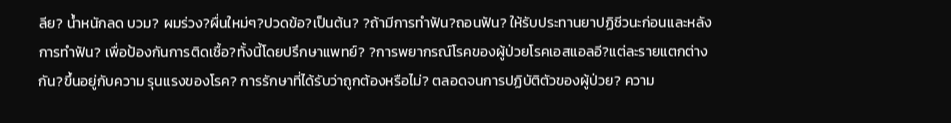ลีย? น้ำหนักลด บวม? ผมร่วง?ผื่นใหม่ๆ?ปวดข้อ?เป็นต้น? ?ถ้ามีการทำฟัน?ถอนฟัน? ให้รับประทานยาปฏิชีวนะก่อนและหลังการทำฟัน? เพื่อป้องกันการติดเชื้อ?ทั้งนี้โดยปรึกษาแพทย์? ?การพยากรณ์โรคของผู้ป่วยโรคเอสแอลอี?แต่ละรายแตกต่างกัน?ขึ้นอยู่กับความ รุนแรงของโรค? การรักษาที่ได้รับว่าถูกต้องหรือไม่? ตลอดจนการปฏิบัติตัวของผู้ป่วย? ความ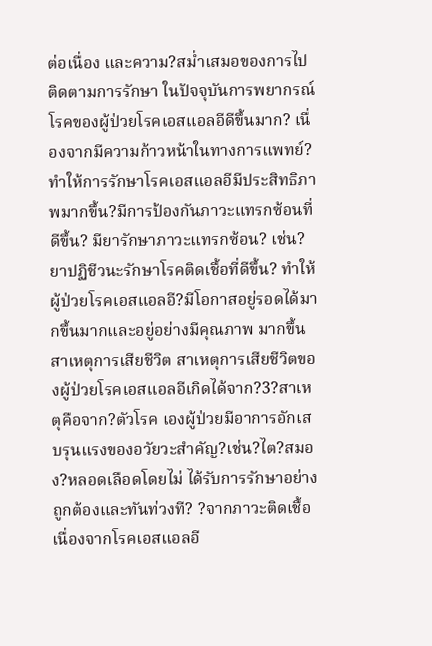ต่อเนื่อง และความ?สม่ำเสมอของการไปติดตามการรักษา ในปัจจุบันการพยากรณ์โรคของผู้ป่วยโรคเอสแอลอีดีขึ้นมาก? เนื่องจากมีความก้าวหน้าในทางการแพทย์? ทำให้การรักษาโรคเอสแอลอีมีประสิทธิภาพมากขึ้น?มีการป้องกันภาวะแทรกซ้อนที่ ดีขึ้น? มียารักษาภาวะแทรกซ้อน? เช่น? ยาปฏิชีวนะรักษาโรคติดเชื้อที่ดีขึ้น? ทำให้ผู้ป่วยโรคเอสแอลอี?มีโอกาสอยู่รอดได้มากขึ้นมากและอยู่อย่างมีคุณภาพ มากขึ้น สาเหตุการเสียชีวิต สาเหตุการเสียชีวิตของผู้ป่วยโรคเอสแอลอีเกิดได้จาก?3?สาเหตุคือจาก?ตัวโรค เองผู้ป่วยมีอาการอักเสบรุนแรงของอวัยวะสำคัญ?เช่น?ไต?สมอง?หลอดเลือดโดยไม่ ได้รับการรักษาอย่างถูกต้องและทันท่วงที? ?จากภาวะติดเชื้อเนื่องจากโรคเอสแอลอี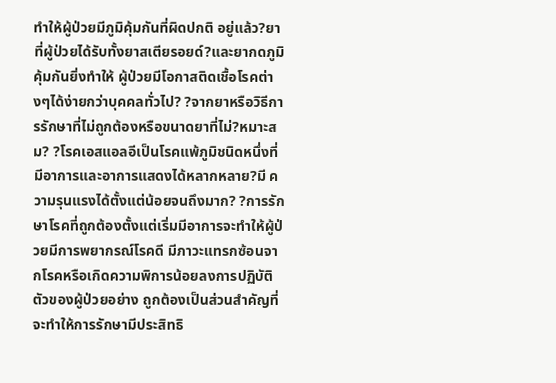ทำให้ผู้ป่วยมีภูมิคุ้มกันที่ผิดปกติ อยู่แล้ว?ยาที่ผู้ป่วยได้รับทั้งยาสเตียรอยด์?และยากดภูมิคุ้มกันยิ่งทำให้ ผู้ป่วยมีโอกาสติดเชื้อโรคต่างๆได้ง่ายกว่าบุคคลทั่วไป? ?จากยาหรือวิธีการรักษาที่ไม่ถูกต้องหรือขนาดยาที่ไม่?หมาะสม? ?โรคเอสแอลอีเป็นโรคแพ้ภูมิชนิดหนึ่งที่มีอาการและอาการแสดงได้หลากหลาย?มี ความรุนแรงได้ตั้งแต่น้อยจนถึงมาก? ?การรักษาโรคที่ถูกต้องตั้งแต่เริ่มมีอาการจะทำให้ผู้ป่วยมีการพยากรณ์โรคดี มีภาวะแทรกซ้อนจากโรคหรือเกิดความพิการน้อยลงการปฏิบัติตัวของผู้ป่วยอย่าง ถูกต้องเป็นส่วนสำคัญที่จะทำให้การรักษามีประสิทธิ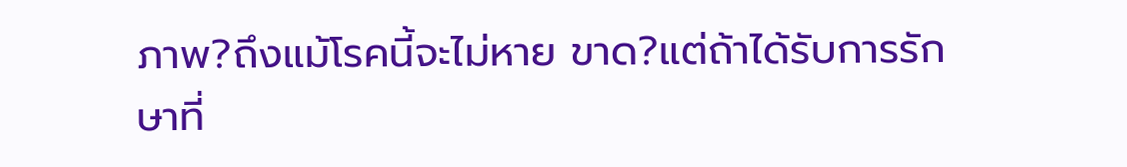ภาพ?ถึงแม้โรคนี้จะไม่หาย ขาด?แต่ถ้าได้รับการรักษาที่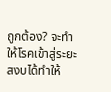ถูกต้อง? จะทำให้โรคเข้าสู่ระยะสงบได้ทำให้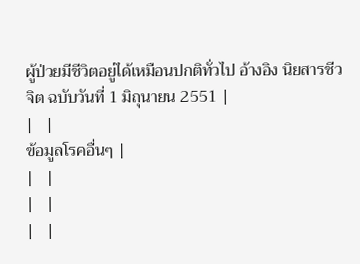ผู้ป่วยมีชีวิตอยู่ได้เหมือนปกติทั่วไป อ้างอิง นิยสารชีวจิต ฉบับวันที่ 1 มิถุนายน 2551 |
|   |
ข้อมูลโรคอื่นๆ |
|   |
|   |
|   |